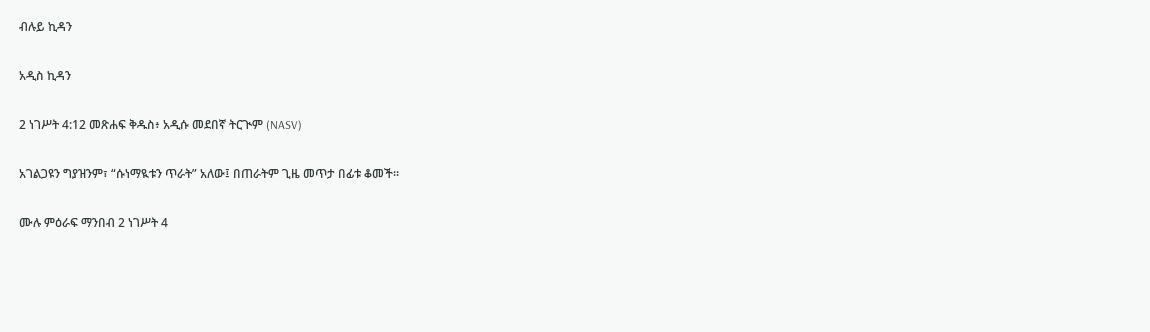ብሉይ ኪዳን

አዲስ ኪዳን

2 ነገሥት 4:12 መጽሐፍ ቅዱስ፥ አዲሱ መደበኛ ትርጒም (NASV)

አገልጋዩን ግያዝንም፣ “ሱነማዪቱን ጥራት” አለው፤ በጠራትም ጊዜ መጥታ በፊቱ ቆመች።

ሙሉ ምዕራፍ ማንበብ 2 ነገሥት 4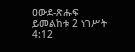ዐውደ-ጽሑፍ ይመልከቱ 2 ነገሥት 4:12